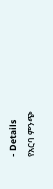- Details
የአርባ ምንጭ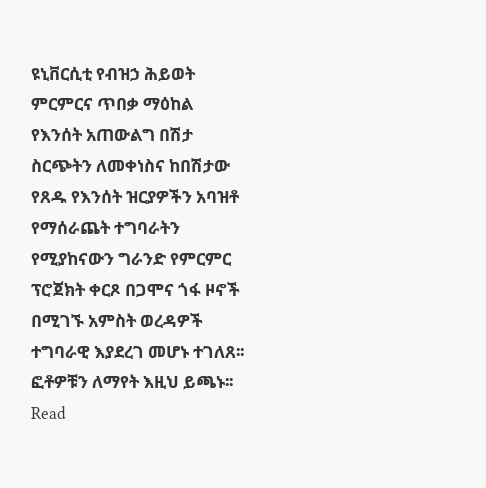ዩኒቨርሲቲ የብዝኃ ሕይወት ምርምርና ጥበቃ ማዕከል የእንሰት አጠውልግ በሽታ ስርጭትን ለመቀነስና ከበሽታው የጸዱ የእንሰት ዝርያዎችን አባዝቶ የማሰራጨት ተግባራትን የሚያከናውን ግራንድ የምርምር ፕሮጀክት ቀርጾ በጋሞና ጎፋ ዞኖች በሚገኙ አምስት ወረዳዎች ተግባራዊ እያደረገ መሆኑ ተገለጸ፡፡ ፎቶዎቹን ለማየት እዚህ ይጫኑ፡፡
Read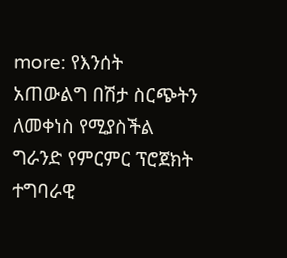more: የእንሰት አጠውልግ በሽታ ስርጭትን ለመቀነስ የሚያስችል ግራንድ የምርምር ፕሮጀክት ተግባራዊ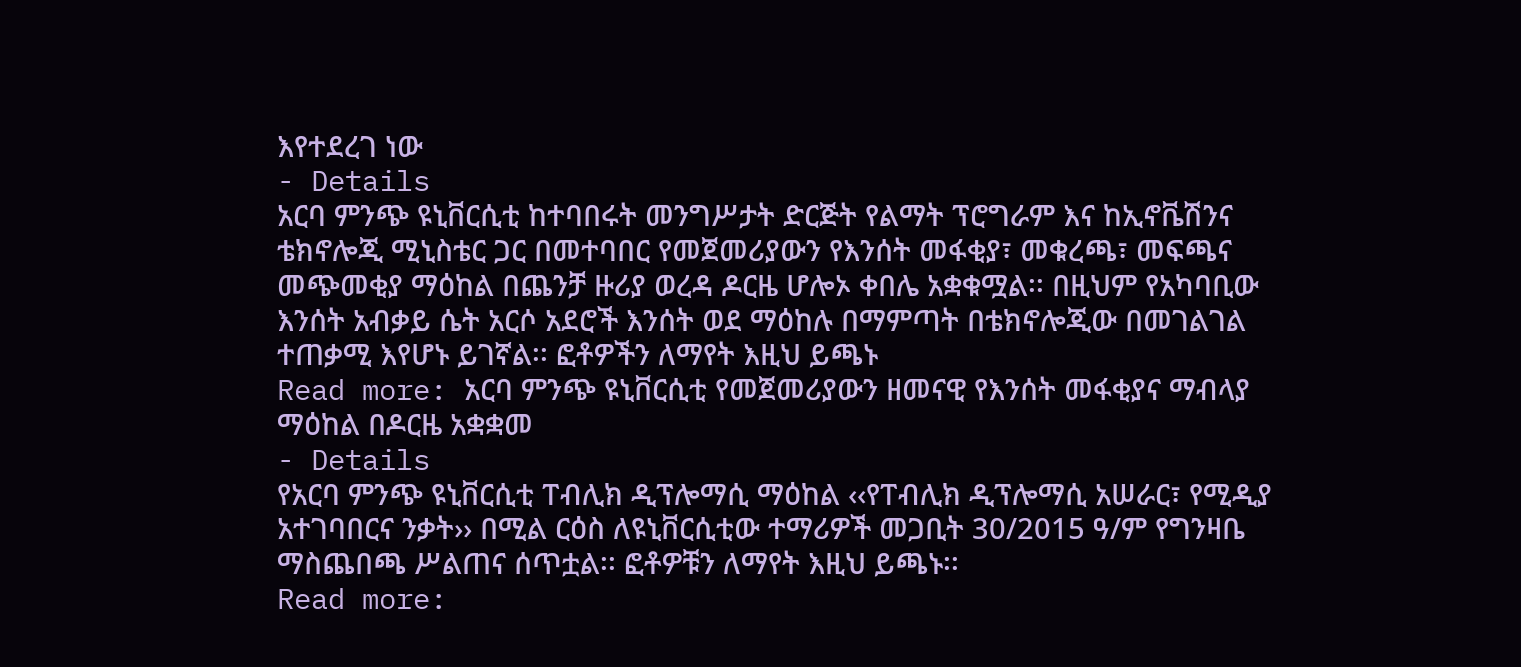እየተደረገ ነው
- Details
አርባ ምንጭ ዩኒቨርሲቲ ከተባበሩት መንግሥታት ድርጅት የልማት ፕሮግራም እና ከኢኖቬሽንና ቴክኖሎጂ ሚኒስቴር ጋር በመተባበር የመጀመሪያውን የእንሰት መፋቂያ፣ መቁረጫ፣ መፍጫና መጭመቂያ ማዕከል በጨንቻ ዙሪያ ወረዳ ዶርዜ ሆሎኦ ቀበሌ አቋቁሟል፡፡ በዚህም የአካባቢው እንሰት አብቃይ ሴት አርሶ አደሮች እንሰት ወደ ማዕከሉ በማምጣት በቴክኖሎጂው በመገልገል ተጠቃሚ እየሆኑ ይገኛል፡፡ ፎቶዎችን ለማየት እዚህ ይጫኑ
Read more: አርባ ምንጭ ዩኒቨርሲቲ የመጀመሪያውን ዘመናዊ የእንሰት መፋቂያና ማብላያ ማዕከል በዶርዜ አቋቋመ
- Details
የአርባ ምንጭ ዩኒቨርሲቲ ፐብሊክ ዲፕሎማሲ ማዕከል ‹‹የፐብሊክ ዲፕሎማሲ አሠራር፣ የሚዲያ አተገባበርና ንቃት›› በሚል ርዕስ ለዩኒቨርሲቲው ተማሪዎች መጋቢት 30/2015 ዓ/ም የግንዛቤ ማስጨበጫ ሥልጠና ሰጥቷል፡፡ ፎቶዎቹን ለማየት እዚህ ይጫኑ፡፡
Read more: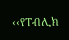‹‹የፐብሊክ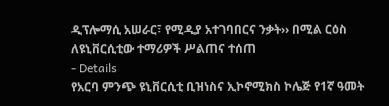ዲፕሎማሲ አሠራር፣ የሚዲያ አተገባበርና ንቃት›› በሚል ርዕስ ለዩኒቨርሲቲው ተማሪዎች ሥልጠና ተሰጠ
- Details
የአርባ ምንጭ ዩኒቨርሲቲ ቢዝነስና ኢኮኖሚክስ ኮሌጅ የ1ኛ ዓመት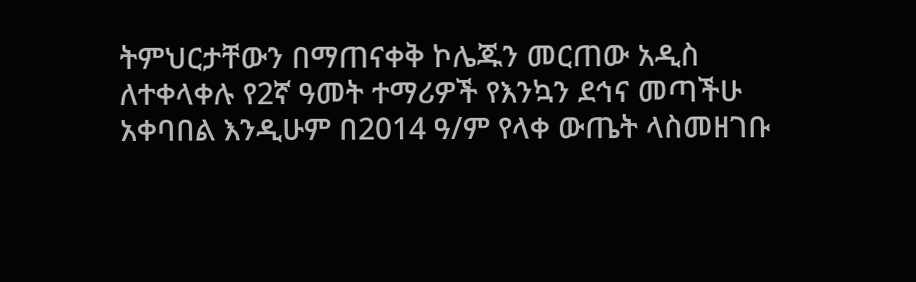ትምህርታቸውን በማጠናቀቅ ኮሌጁን መርጠው አዲስ ለተቀላቀሉ የ2ኛ ዓመት ተማሪዎች የእንኳን ደኅና መጣችሁ አቀባበል እንዲሁም በ2014 ዓ/ም የላቀ ውጤት ላስመዘገቡ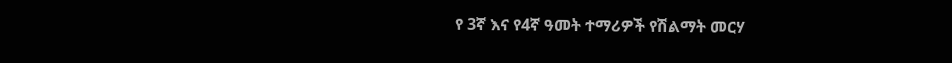የ 3ኛ እና የ4ኛ ዓመት ተማሪዎች የሽልማት መርሃ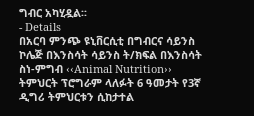ግብር አካሂዷል፡፡
- Details
በአርባ ምንጭ ዩኒቨርሲቲ በግብርና ሳይንስ ኮሌጅ በእንስሳት ሳይንስ ት/ክፍል በእንስሳት ስነ-ምግብ ‹‹Animal Nutrition›› ትምህርት ፕሮግራም ላለፉት 6 ዓመታት የ3ኛ ዲግሪ ትምህርቱን ሲከታተል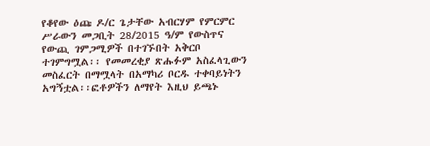የቆየው ዕጩ ዶ/ር ጌታቸው አብርሃም የምርምር ሥራውን መጋቢት 28/2015 ዓ/ም የውስጥና የውጪ ገምጋሚዎች በተገኙበት አቅርቦ ተገምግሟል፡፡ የመመረቂያ ጽሑፉም አስፈላጊውን መስፈርት በማሟላት በአማካሪ ቦርዱ ተቀባይነትን አግኝቷል፡፡ፎቶዎችን ለማየት እዚህ ይጫኑ